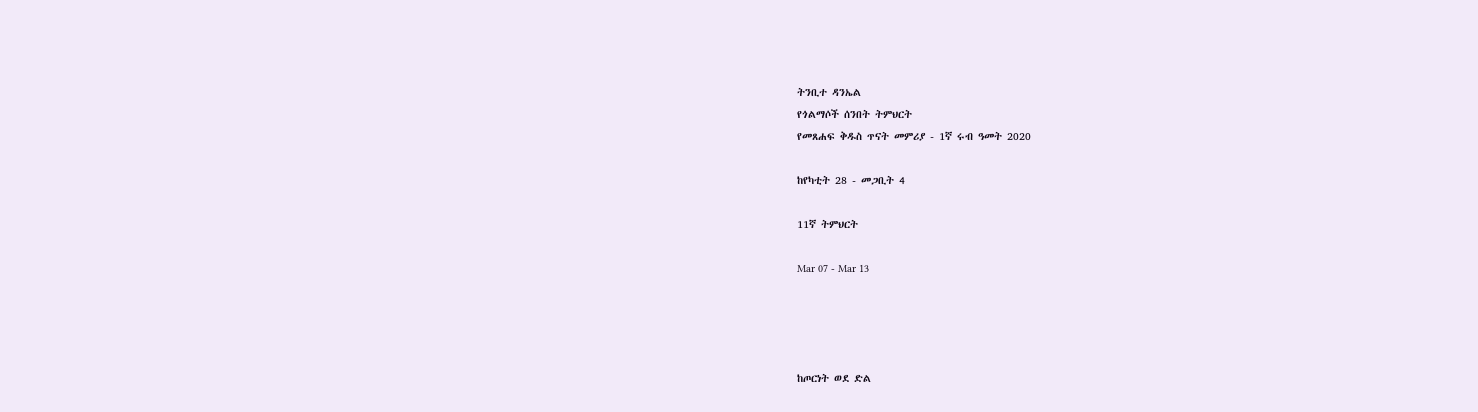ትንቢተ ዳንኤል
የጎልማሶች ሰንበት ትምህርት
የመጸሐፍ ቅዱስ ጥናት መምሪያ - 1ኛ ሩብ ዓመት 2020

ከየካቲት 28 - መጋቢት 4

11ኛ ትምህርት

Mar 07 - Mar 13




ከጦርነት ወደ ድል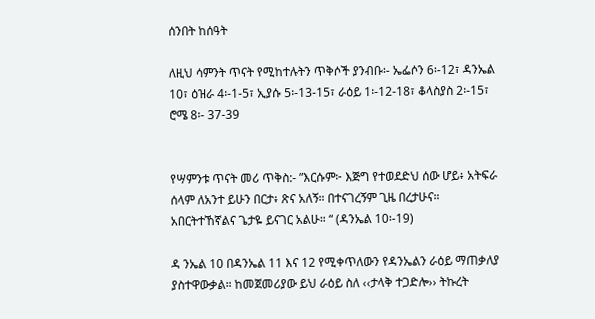ሰንበት ከሰዓት

ለዚህ ሳምንት ጥናት የሚከተሉትን ጥቅሶች ያንብቡ፡- ኤፌሶን 6፡-12፣ ዳንኤል 10፣ ዕዝራ 4፡-1-5፣ ኢያሱ 5፡-13-15፣ ራዕይ 1፡-12-18፣ ቆላስያስ 2፡-15፣ ሮሜ 8፡- 37-39


የሣምንቱ ጥናት መሪ ጥቅስ:- ”እርሱም፦ እጅግ የተወደድህ ሰው ሆይ፥ አትፍራ ሰላም ለአንተ ይሁን በርታ፥ ጽና አለኝ። በተናገረኝም ጊዜ በረታሁና። አበርትተኸኛልና ጌታዬ ይናገር አልሁ። “ (ዳንኤል 10፡-19)

ዳ ንኤል 10 በዳንኤል 11 እና 12 የሚቀጥለውን የዳንኤልን ራዕይ ማጠቃለያ ያስተዋውቃል። ከመጀመሪያው ይህ ራዕይ ስለ ‹‹ታላቅ ተጋድሎ›› ትኩረት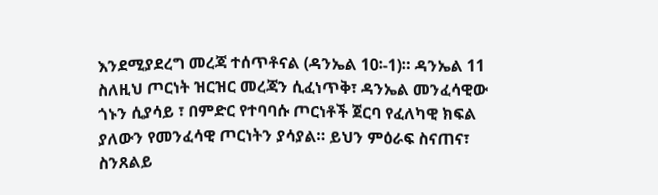እንደሚያደረግ መረጃ ተሰጥቶናል (ዳንኤል 10፡-1)። ዳንኤል 11 ስለዚህ ጦርነት ዝርዝር መረጃን ሲፈነጥቅ፣ ዳንኤል መንፈሳዊው ጎኑን ሲያሳይ ፣ በምድር የተባባሱ ጦርነቶች ጀርባ የፈለካዊ ክፍል ያለውን የመንፈሳዊ ጦርነትን ያሳያል። ይህን ምዕራፍ ስናጠና፣ ስንጸልይ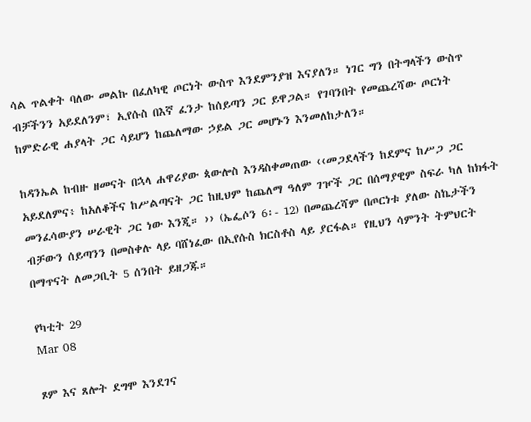ሳል ጥልቀት ባለው መልኩ በፈለካዊ ጦርነት ውስጥ እንደምንያዝ እናያለን። ነገር ግን በትግላችን ውስጥ ብቻችንን አይደለንም፣ ኢየሱስ በእኛ ፈንታ ከሰይጣን ጋር ይዋጋል። የገባንበት የመጨረሻው ጦርነት ከምድራዊ ሐያላት ጋር ሳይሆን ከጨለማው ኃይል ጋር መሆኑን እንመለከታለን።

ከዳንኤል ከብዙ ዘመናት በኋላ ሐዋሪያው ጳውሎስ እንዳስቀመጠው ‹‹መጋደላችን ከደምና ከሥጋ ጋር አይደለምና፥ ከአለቆችና ከሥልጣናት ጋር ከዚህም ከጨለማ ዓለም ገዦች ጋር በሰማያዊም ስፍራ ካለ ከክፋት መንፈሳውያን ሠራዊት ጋር ነው እንጂ። ›› (ኤፌሶን 6፡- 12) በመጨረሻም በጦርነቱ ያለው ስኬታችን ብቻውን ሰይጣንን በመስቀሉ ላይ ባሸነፈው በኢየሱስ ክርስቶስ ላይ ያርፋል። የዚህን ሳምንት ትምህርት በማጥናት ለመጋቢት 5 ሰንበት ይዘጋጁ።

የካቲት 29
Mar 08

ጾም እና ጸሎት ደግሞ እንደገና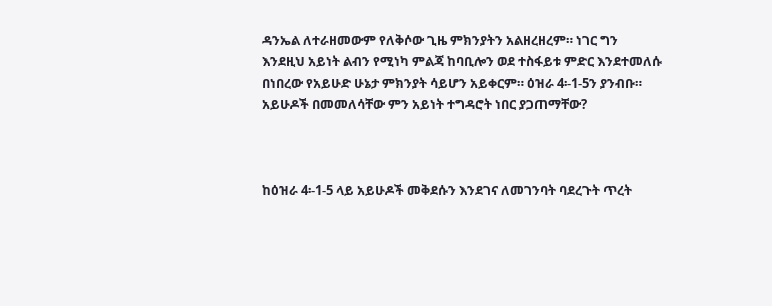ዳንኤል ለተራዘመውም የለቅሶው ጊዜ ምክንያትን አልዘረዘረም። ነገር ግን እንደዚህ አይነት ልብን የሚነካ ምልጃ ከባቢሎን ወደ ተስፋይቱ ምድር እንደተመለሱ በነበረው የአይሁድ ሁኔታ ምክንያት ሳይሆን አይቀርም። ዕዝራ 4፡-1-5ን ያንብቡ። አይሁዶች በመመለሳቸው ምን አይነት ተግዳሮት ነበር ያጋጠማቸው?



ከዕዝራ 4፡-1-5 ላይ አይሁዶች መቅደሱን እንደገና ለመገንባት ባደረጉት ጥረት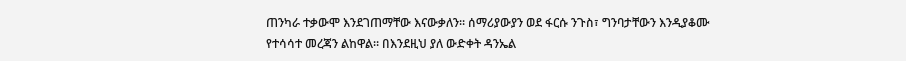ጠንካራ ተቃውሞ እንደገጠማቸው እናውቃለን። ሰማሪያውያን ወደ ፋርሱ ንጉስ፣ ግንባታቸውን እንዲያቆሙ የተሳሳተ መረጃን ልከዋል። በእንደዚህ ያለ ውድቀት ዳንኤል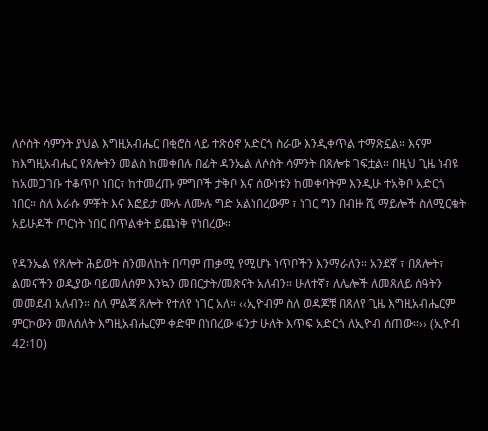ለሶስት ሳምንት ያህል እግዚአብሔር በቂሮስ ላይ ተጽዕኖ አድርጎ ስራው እንዲቀጥል ተማጽኗል። እናም ከእግዚአብሔር የጸሎትን መልስ ከመቀበሉ በፊት ዳንኤል ለሶስት ሳምንት በጸሎቱ ገፍቷል። በዚህ ጊዜ ነብዩ ከአመጋገቡ ተቆጥቦ ነበር፣ ከተመረጡ ምግቦች ታቅቦ እና ሰውነቱን ከመቀባትም እንዲሁ ተአቅቦ አድርጎ ነበር። ስለ እራሱ ምቾት እና እፎይታ ሙሉ ለሙሉ ግድ አልነበረውም ፣ ነገር ግን በብዙ ሺ ማይሎች ስለሚርቁት አይሁዶች ጦርነት ነበር በጥልቀት ይጨነቅ የነበረው።

የዳንኤል የጸሎት ሕይወት ስንመለከት በጣም ጠቃሚ የሚሆኑ ነጥቦችን እንማራለን። አንደኛ ፣ በጸሎት፣ ልመናችን ወዲያው ባይመለሰም እንኳን መበርታት/መጽናት አለብን። ሁለተኛ፣ ለሌሎች ለመጸለይ ሰዓትን መመደብ አለብን። ስለ ምልጃ ጸሎት የተለየ ነገር አለ። ‹‹ኢዮብም ስለ ወዳጆቹ በጸለየ ጊዜ እግዚአብሔርም ምርኮውን መለሰለት እግዚአብሔርም ቀድሞ በነበረው ፋንታ ሁለት እጥፍ አድርጎ ለኢዮብ ሰጠው።›› (ኢዮብ 42፡10)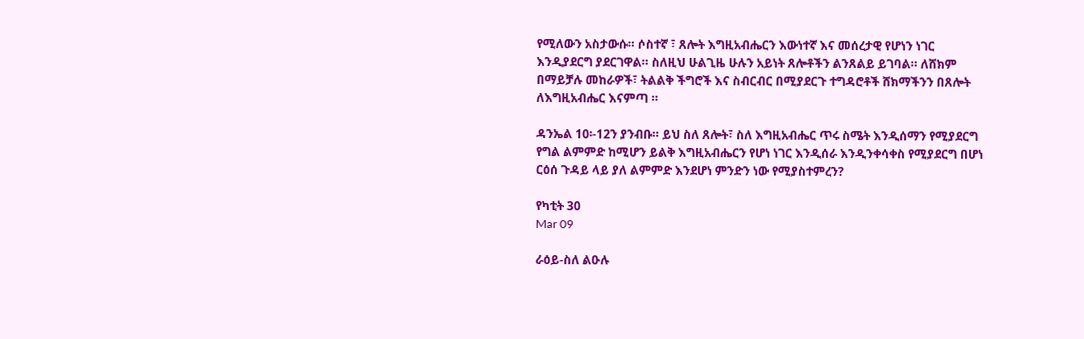የሚለውን አስታውሱ። ሶስተኛ ፣ ጸሎት እግዚአብሔርን እውነተኛ እና መሰረታዊ የሆነን ነገር እንዲያደርግ ያደርገዋል። ስለዚህ ሁልጊዜ ሁሉን አይነት ጸሎቶችን ልንጸልይ ይገባል። ለሸክም በማይቻሉ መከራዎች፣ ትልልቅ ችግሮች እና ስብርብር በሚያደርጉ ተግዳሮቶች ሸክማችንን በጸሎት ለእግዚአብሔር እናምጣ ።

ዳንኤል 10፡-12ን ያንብቡ። ይህ ስለ ጸሎት፣ ስለ እግዚአብሔር ጥሩ ስሜት እንዲሰማን የሚያደርግ የግል ልምምድ ከሚሆን ይልቅ እግዚአብሔርን የሆነ ነገር እንዲሰራ እንዲንቀሳቀስ የሚያደርግ በሆነ ርዕሰ ጉዳይ ላይ ያለ ልምምድ እንደሆነ ምንድን ነው የሚያስተምረን?

የካቲት 30
Mar 09

ራዕይ-ስለ ልዑሉ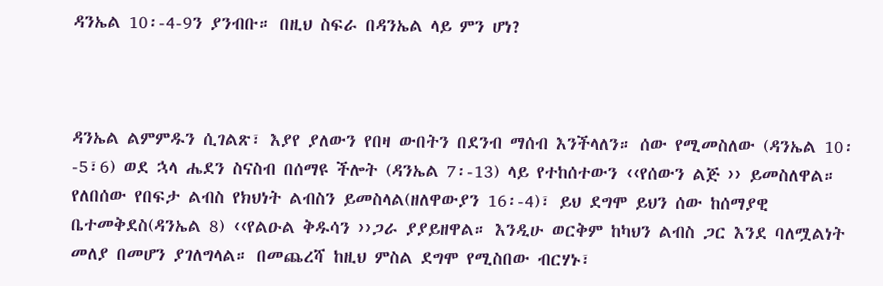ዳንኤል 10፡-4-9ን ያንብቡ። በዚህ ስፍራ በዳንኤል ላይ ምን ሆነ?



ዳንኤል ልምምዱን ሲገልጽ፣ እያየ ያለውን የበዛ ውበትን በደንብ ማሰብ እንችላለን። ሰው የሚመስለው (ዳንኤል 10፡-5፣6) ወደ ኋላ ሔደን ስናስብ በሰማዩ ችሎት (ዳንኤል 7፡-13) ላይ የተከሰተውን ‹‹የሰውን ልጅ ›› ይመስለዋል። የለበሰው የበፍታ ልብስ የክህነት ልብስን ይመስላል(ዘለዋውያን 16፡-4)፣ ይህ ደግሞ ይህን ሰው ከሰማያዊ ቤተመቅደስ(ዳንኤል 8) ‹‹የልዑል ቅዱሳን ››ጋራ ያያይዘዋል። እንዲሁ ወርቅም ከካህን ልብስ ጋር እንደ ባለሟልነት መለያ በመሆን ያገለግላል። በመጨረሻ ከዚህ ምስል ደግሞ የሚስበው ብርሃኑ፣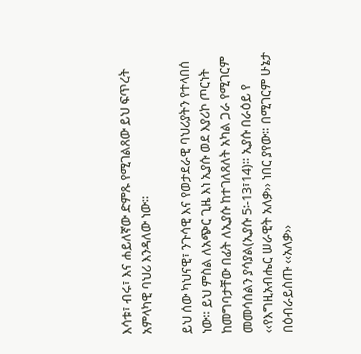እሳቱ፣ ብሩ፣ እና ሐይለኛው ድምጹ የሚገልጸው ይህ ፍጥረት አምላካዊ ባህሪ እንዳለው ነው።

ይህ ሰው ካህናዊ፣ ንጉሳዊ እና የወታደራዊ ባህሪያትን የተላበሰ ነው። ይህ ምስል ለአጭር ጊዜ እነ ኢያሱ ወደ እያሪኮ ጦርነት ከመግባታቸው በፊት ለኢያሱ ከተገለጸለት አካል ጋራ የሚገርም መመሳሰልን ያሳያል(ኢያሱ 5፡-13፣14)። ኢያሱ በራዕይ የ ‹‹የእግዚአብሔር ሠራዊት አለቃ›› ነበር ያየው። በሚገርም ሁኔታ በዕብራይስጡ ‹‹አለቃ››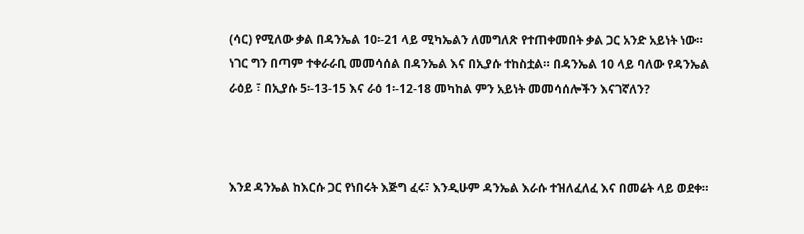(ሳር) የሚለው ቃል በዳንኤል 10፡-21 ላይ ሚካኤልን ለመግለጽ የተጠቀመበት ቃል ጋር አንድ አይነት ነው። ነገር ግን በጣም ተቀራራቢ መመሳሰል በዳንኤል እና በኢያሱ ተከስቷል። በዳንኤል 10 ላይ ባለው የዳንኤል ራዕይ ፣ በኢያሱ 5፡-13-15 እና ራዕ 1፡-12-18 መካከል ምን አይነት መመሳሰሎችን እናገኛለን?



እንደ ዳንኤል ከእርሱ ጋር የነበሩት እጅግ ፈሩ፣ እንዲሁም ዳንኤል እራሱ ተዝለፈለፈ እና በመሬት ላይ ወደቀ።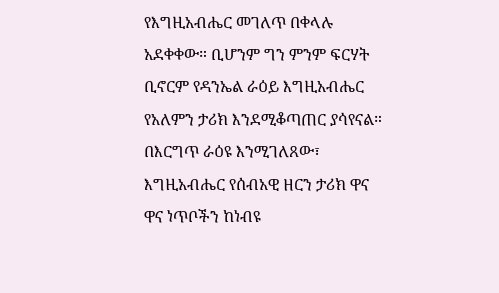የእግዚአብሔር መገለጥ በቀላሉ አደቀቀው። ቢሆንም ግን ምንም ፍርሃት ቢኖርም የዳንኤል ራዕይ እግዚአብሔር የአለምን ታሪክ እንደሚቆጣጠር ያሳየናል። በእርግጥ ራዕዩ እንሚገለጸው፣ እግዚአብሔር የሰብአዊ ዘርን ታሪክ ዋና ዋና ነጥቦችን ከነብዩ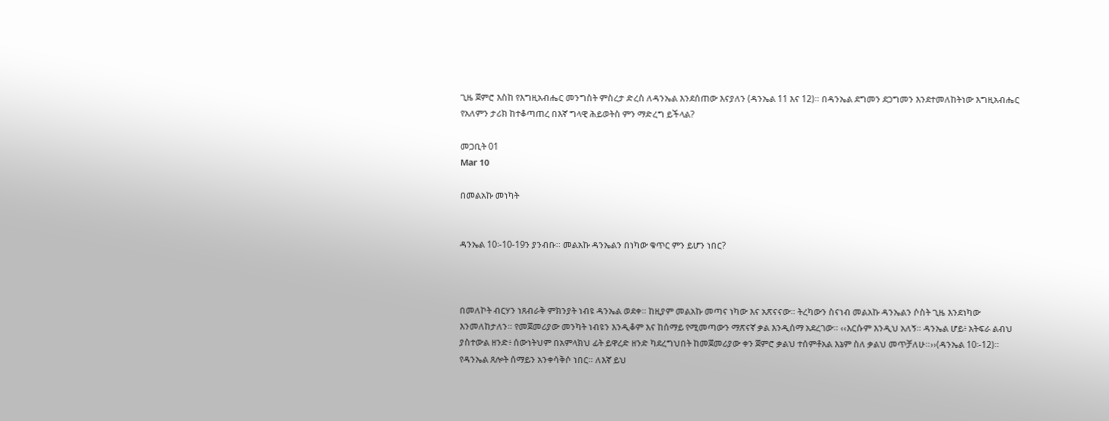ጊዜ ጀምሮ እስከ የእግዚአብሔር መንግስት ምስረታ ድረስ ለዳንኤል እንደሰጠው እናያለን (ዳንኤል 11 እና 12)። በዳንኤል ደግመን ደጋግመን እንደተመለከትነው እግዚአብሔር የአለምን ታሪክ ከተቆጣጠረ በእኛ ግላዊ ሕይወትስ ምን ማድረግ ይችላል?

መጋቢት 01
Mar 10

በመልአኩ መነካት


ዳንኤል 10፡-10-19ን ያንብቡ። መልአኩ ዳንኤልን በነካው ቁጥር ምን ይሆን ነበር?



በመለኮት ብርሃን ነጸብራቅ ምክንያት ነብዩ ዳንኤል ወደቀ። ከዚያም መልአኩ መጣና ነካው እና አጽናናው። ትረካውን ስናነብ መልአኩ ዳንኤልን ሶስት ጊዜ እንደነካው እንመለከታለን። የመጀመሪያው መንካት ነብዩን እንዲቆም እና ከሰማይ የሚመጣውን ማጽናኛ ቃል እንዲሰማ አደረገው። ‹‹እርሱም እንዲህ አለኝ። ዳንኤል ሆይ፥ አትፍራ ልብህ ያስተውል ዘንድ፥ ሰውነትህም በአምላክህ ፊት ይዋረድ ዘንድ ካደረግህበት ከመጀመሪያው ቀን ጀምሮ ቃልህ ተሰምቶአል እኔም ስለ ቃልህ መጥቻለሁ።››(ዳንኤል 10፡-12)። የዳንኤል ጸሎት ሰማይን አንቀሳቅሶ ነበር። ለእኛ ይህ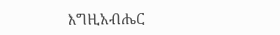እግዚአብሔር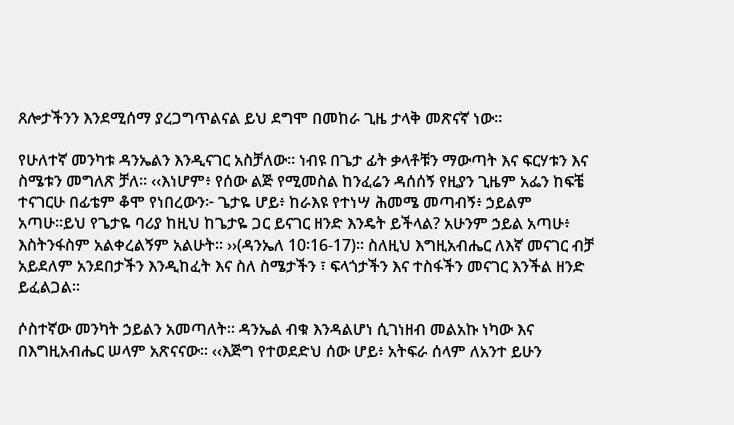ጸሎታችንን እንደሚሰማ ያረጋግጥልናል ይህ ደግሞ በመከራ ጊዜ ታላቅ መጽናኛ ነው።

የሁለተኛ መንካቱ ዳንኤልን እንዲናገር አስቻለው። ነብዩ በጌታ ፊት ቃላቶቹን ማውጣት እና ፍርሃቱን እና ስሜቱን መግለጽ ቻለ። ‹‹እነሆም፥ የሰው ልጅ የሚመስል ከንፈሬን ዳሰሰኝ የዚያን ጊዜም አፌን ከፍቼ ተናገርሁ በፊቴም ቆሞ የነበረውን፦ ጌታዬ ሆይ፥ ከራእዩ የተነሣ ሕመሜ መጣብኝ፥ ኃይልም አጣሁ።ይህ የጌታዬ ባሪያ ከዚህ ከጌታዬ ጋር ይናገር ዘንድ እንዴት ይችላል? አሁንም ኃይል አጣሁ፥ እስትንፋስም አልቀረልኝም አልሁት። ››(ዳንኤለ 10፡16-17)። ስለዚህ እግዚአብሔር ለእኛ መናገር ብቻ አይደለም አንደበታችን እንዲከፈት እና ስለ ስሜታችን ፣ ፍላጎታችን እና ተስፋችን መናገር እንችል ዘንድ ይፈልጋል።

ሶስተኛው መንካት ኃይልን አመጣለት። ዳንኤል ብቁ እንዳልሆነ ሲገነዘብ መልአኩ ነካው እና በእግዚአብሔር ሠላም አጽናናው። ‹‹እጅግ የተወደድህ ሰው ሆይ፥ አትፍራ ሰላም ለአንተ ይሁን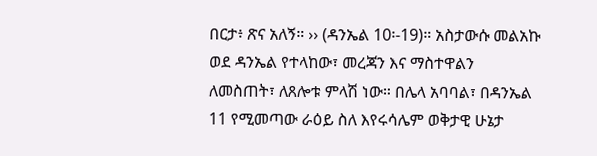በርታ፥ ጽና አለኝ። ›› (ዳንኤል 10፡-19)። አስታውሱ መልአኩ ወደ ዳንኤል የተላከው፣ መረጃን እና ማስተዋልን ለመስጠት፣ ለጸሎቱ ምላሽ ነው። በሌላ አባባል፣ በዳንኤል 11 የሚመጣው ራዕይ ስለ እየሩሳሌም ወቅታዊ ሁኔታ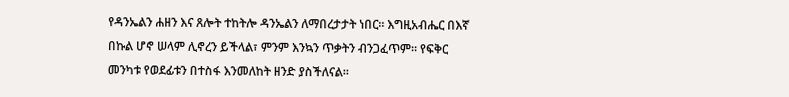የዳንኤልን ሐዘን እና ጸሎት ተከትሎ ዳንኤልን ለማበረታታት ነበር። እግዚአብሔር በእኛ በኩል ሆኖ ሠላም ሊኖረን ይችላል፣ ምንም እንኳን ጥቃትን ብንጋፈጥም። የፍቅር መንካቱ የወደፊቱን በተስፋ እንመለከት ዘንድ ያስችለናል።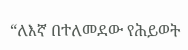“ለእኛ በተለመደው የሕይወት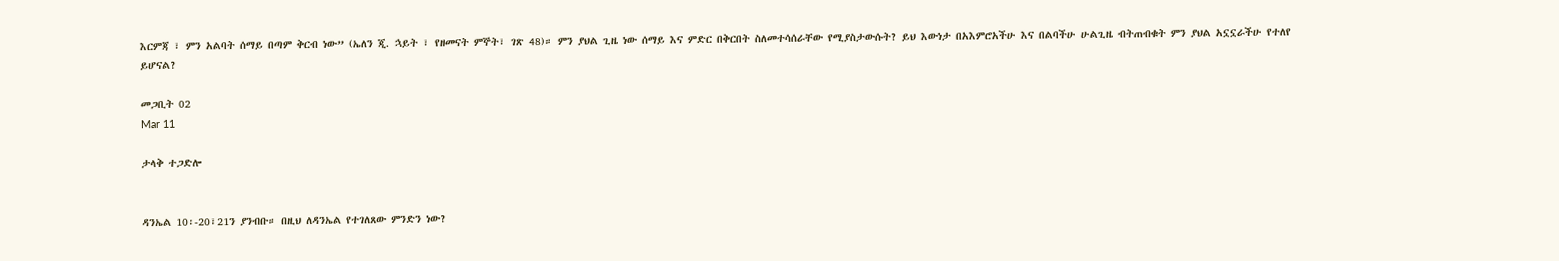እርምጃ ፣ ምን አልባት ሰማይ በጣም ቅርብ ነው” (ኤለን ጂ. ኋይት ፣ የዘመናት ምኞት፣ ገጽ 48)። ምን ያህል ጊዜ ነው ሰማይ እና ምድር በቅርበት ስለመተሳሰራቸው የሚያስታውሱት? ይህ እውነታ በአእምሮአችሁ እና በልባችሁ ሁልጊዜ ብትጠብቁት ምን ያህል አኗኗራችሁ የተለየ ይሆናል?

መጋቢት 02
Mar 11

ታላቅ ተጋድሎ


ዳንኤል 10፡-20፣21ን ያንብቡ። በዚህ ለዳንኤል የተገለጸው ምንድን ነው?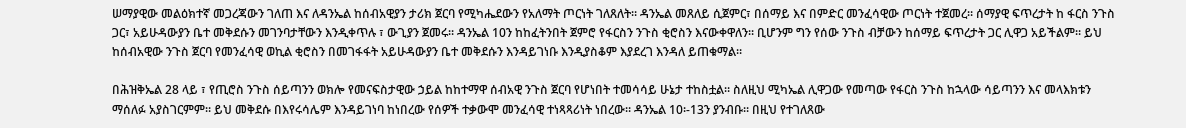ሠማያዊው መልዕክተኛ መጋረጃውን ገለጠ እና ለዳንኤል ከሰብአዊያን ታሪክ ጀርባ የሚካሔደውን የአለማት ጦርነት ገለጸለት። ዳንኤል መጸለይ ሲጀምር፣ በሰማይ እና በምድር መንፈሳዊው ጦርነት ተጀመረ። ሰማያዊ ፍጥረታት ከ ፋርስ ንጉስ ጋር፣ አይሁዳውያን ቤተ መቅደሱን መገንባታቸውን እንዲቀጥሉ ፣ ውጊያን ጀመሩ። ዳንኤል 10ን ከከፈትንበት ጀምሮ የፋርስን ንጉስ ቂሮስን እናውቀዋለን። ቢሆንም ግን የሰው ንጉስ ብቻውን ከሰማይ ፍጥረታት ጋር ሊዋጋ አይችልም። ይህ ከሰብአዊው ንጉስ ጀርባ የመንፈሳዊ ወኪል ቂሮስን በመገፋፋት አይሁዳውያን ቤተ መቅደሱን እንዳይገነቡ እንዲያስቆም እያደረገ እንዳለ ይጠቁማል።

በሕዝቅኤል 28 ላይ ፣ የጢሮስ ንጉስ ሰይጣንን ወክሎ የመናፍስታዊው ኃይል ከከተማዋ ሰብአዊ ንጉስ ጀርባ የሆነበት ተመሳሳይ ሁኔታ ተከስቷል። ስለዚህ ሚካኤል ሊዋጋው የመጣው የፋርስ ንጉስ ከኋላው ሳይጣንን እና መላእክቱን ማሰለፉ አያስገርምም። ይህ መቅደሱ በእየሩሳሌም እንዳይገነባ ከነበረው የሰዎች ተቃውሞ መንፈሳዊ ተነጻጻሪነት ነበረው። ዳንኤል 10፡-13ን ያንብቡ። በዚህ የተገለጸው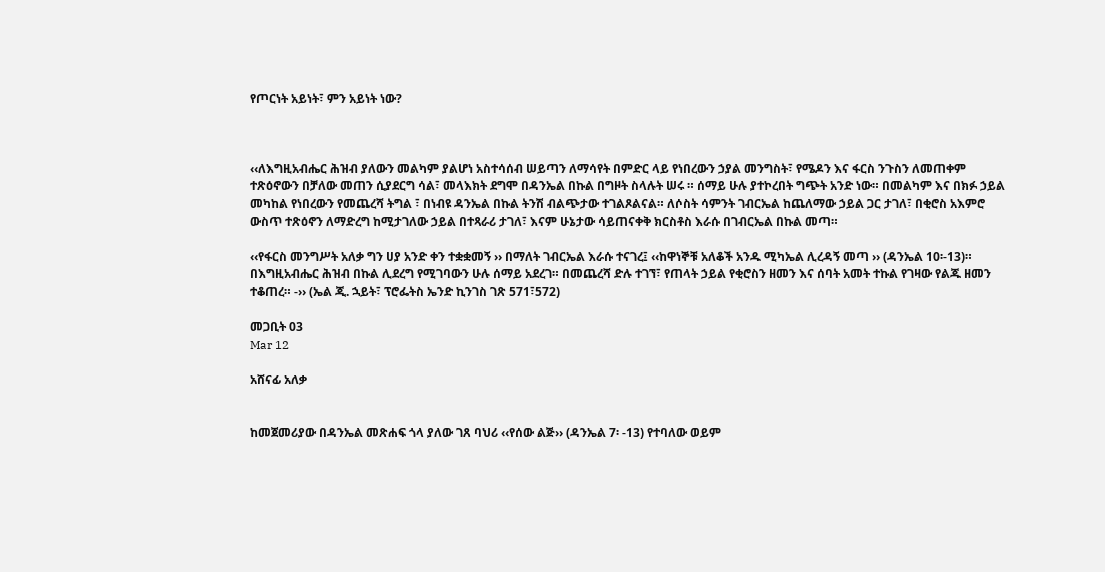የጦርነት አይነት፣ ምን አይነት ነው?



‹‹ለእግዚአብሔር ሕዝብ ያለውን መልካም ያልሆነ አስተሳሰብ ሠይጣን ለማሳየት በምድር ላይ የነበረውን ኃያል መንግስት፣ የሜዶን እና ፋርስ ንጉስን ለመጠቀም ተጽዕኖውን በቻለው መጠን ሲያደርግ ሳል፣ መላእክት ደግሞ በዳንኤል በኩል በግዞት ስላሉት ሠሩ ። ሰማይ ሁሉ ያተኮረበት ግጭት አንድ ነው። በመልካም እና በክፉ ኃይል መካከል የነበረውን የመጨረሻ ትግል ፣ በነብዩ ዳንኤል በኩል ትንሽ ብልጭታው ተገልጾልናል። ለሶስት ሳምንት ገብርኤል ከጨለማው ኃይል ጋር ታገለ፣ በቂሮስ አእምሮ ውስጥ ተጽዕኖን ለማድረግ ከሚታገለው ኃይል በተጻራሪ ታገለ፣ እናም ሁኔታው ሳይጠናቀቅ ክርስቶስ እራሱ በገብርኤል በኩል መጣ።

‹‹የፋርስ መንግሥት አለቃ ግን ሀያ አንድ ቀን ተቋቋመኝ ›› በማለት ገብርኤል እራሱ ተናገረ፤ ‹‹ከዋነኞቹ አለቆች አንዱ ሚካኤል ሊረዳኝ መጣ ›› (ዳንኤል 10፡-13)። በእግዚአብሔር ሕዝብ በኩል ሊደረግ የሚገባውን ሁሉ ሰማይ አደረገ። በመጨረሻ ድሉ ተገኘ፣ የጠላት ኃይል የቂሮስን ዘመን እና ሰባት አመት ተኩል የገዛው የልጁ ዘመን ተቆጠረ። -›› (ኤል ጂ. ኋይት፣ ፕሮፌትስ ኤንድ ኪንገስ ገጽ 571፣572)

መጋቢት 03
Mar 12

አሸናፊ አለቃ


ከመጀመሪያው በዳንኤል መጽሐፍ ጎላ ያለው ገጸ ባህሪ ‹‹የሰው ልጅ›› (ዳንኤል 7፡ -13) የተባለው ወይም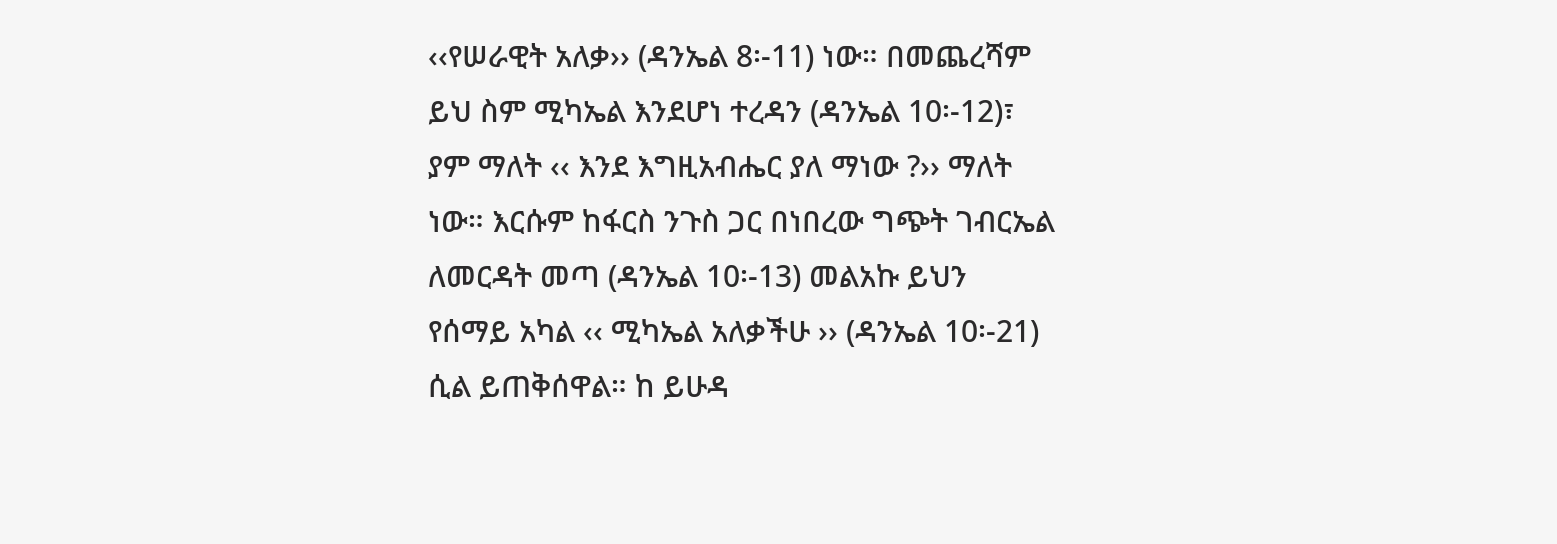‹‹የሠራዊት አለቃ›› (ዳንኤል 8፡-11) ነው። በመጨረሻም ይህ ስም ሚካኤል እንደሆነ ተረዳን (ዳንኤል 10፡-12)፣ ያም ማለት ‹‹ እንደ እግዚአብሔር ያለ ማነው ?›› ማለት ነው። እርሱም ከፋርስ ንጉስ ጋር በነበረው ግጭት ገብርኤል ለመርዳት መጣ (ዳንኤል 10፡-13) መልአኩ ይህን የሰማይ አካል ‹‹ ሚካኤል አለቃችሁ ›› (ዳንኤል 10፡-21) ሲል ይጠቅሰዋል። ከ ይሁዳ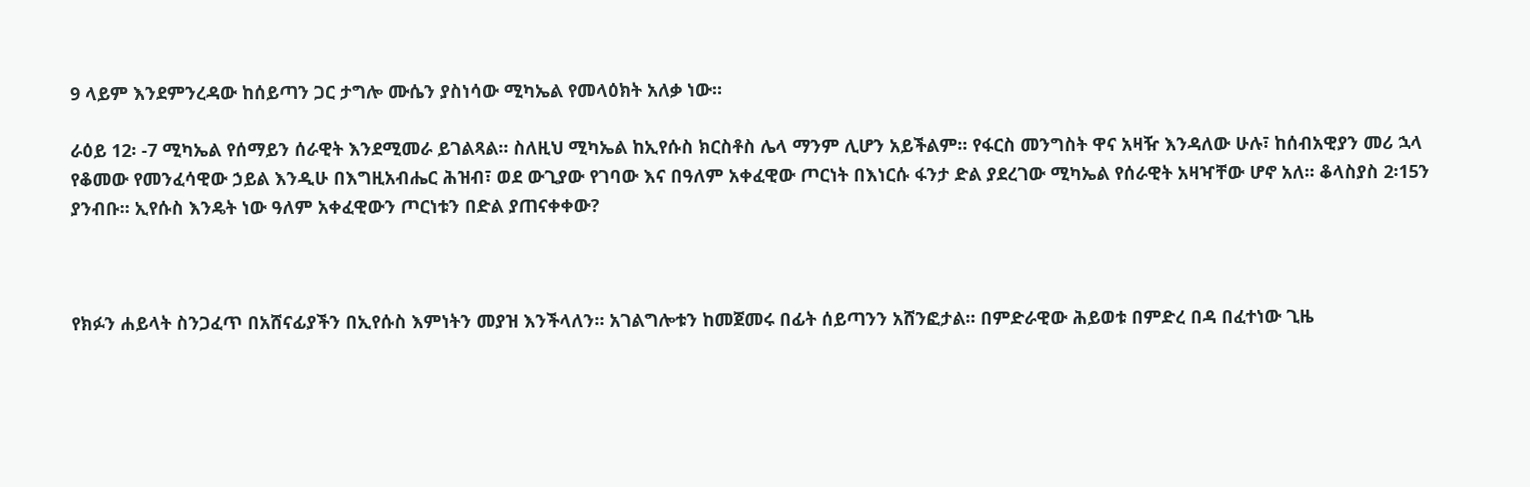9 ላይም እንደምንረዳው ከሰይጣን ጋር ታግሎ ሙሴን ያስነሳው ሚካኤል የመላዕክት አለቃ ነው።

ራዕይ 12፡ -7 ሚካኤል የሰማይን ሰራዊት እንደሚመራ ይገልጻል። ስለዚህ ሚካኤል ከኢየሱስ ክርስቶስ ሌላ ማንም ሊሆን አይችልም። የፋርስ መንግስት ዋና አዛዥ እንዳለው ሁሉ፣ ከሰብአዊያን መሪ ኋላ የቆመው የመንፈሳዊው ኃይል እንዲሁ በእግዚአብሔር ሕዝብ፣ ወደ ውጊያው የገባው እና በዓለም አቀፈዊው ጦርነት በእነርሱ ፋንታ ድል ያደረገው ሚካኤል የሰራዊት አዛዣቸው ሆኖ አለ። ቆላስያስ 2፡15ን ያንብቡ። ኢየሱስ እንዴት ነው ዓለም አቀፈዊውን ጦርነቱን በድል ያጠናቀቀው?



የክፉን ሐይላት ስንጋፈጥ በአሸናፊያችን በኢየሱስ እምነትን መያዝ እንችላለን። አገልግሎቱን ከመጀመሩ በፊት ሰይጣንን አሸንፎታል። በምድራዊው ሕይወቱ በምድረ በዳ በፈተነው ጊዜ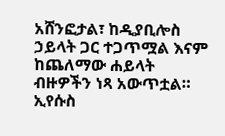አሸንፎታል፣ ከዲያቢሎስ ኃይላት ጋር ተጋጥሟል እናም ከጨለማው ሐይላት ብዙዎችን ነጻ አውጥቷል። ኢየሱስ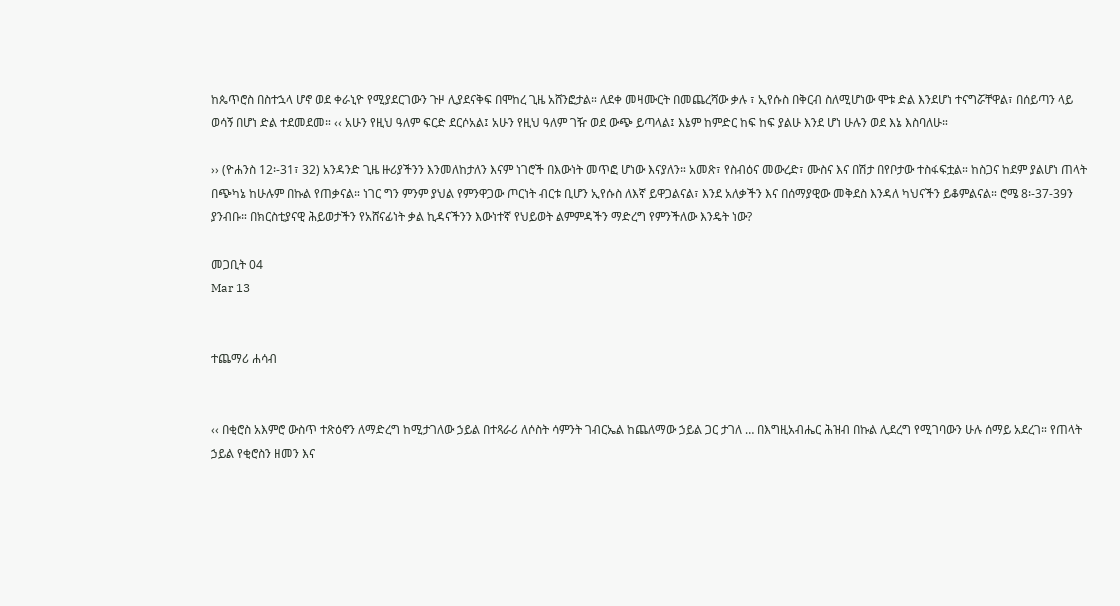ከጴጥሮስ በስተኋላ ሆኖ ወደ ቀራኒዮ የሚያደርገውን ጉዞ ሊያደናቅፍ በሞከረ ጊዜ አሸንፎታል። ለደቀ መዛሙርት በመጨረሻው ቃሉ ፣ ኢየሱስ በቅርብ ስለሚሆነው ሞቱ ድል እንደሆነ ተናግሯቸዋል፣ በሰይጣን ላይ ወሳኝ በሆነ ድል ተደመደመ። ‹‹ አሁን የዚህ ዓለም ፍርድ ደርሶአል፤ አሁን የዚህ ዓለም ገዥ ወደ ውጭ ይጣላል፤ እኔም ከምድር ከፍ ከፍ ያልሁ እንደ ሆነ ሁሉን ወደ እኔ እስባለሁ።

›› (ዮሐንስ 12፡-31፣ 32) አንዳንድ ጊዜ ዙሪያችንን እንመለከታለን እናም ነገሮች በእውነት መጥፎ ሆነው እናያለን። አመጽ፣ የስብዕና መውረድ፣ ሙስና እና በሽታ በየቦታው ተስፋፍቷል። ከስጋና ከደም ያልሆነ ጠላት በጭካኔ ከሁሉም በኩል የጠቃናል። ነገር ግን ምንም ያህል የምንዋጋው ጦርነት ብርቱ ቢሆን ኢየሱስ ለእኛ ይዋጋልናል፣ እንደ አለቃችን እና በሰማያዊው መቅደስ እንዳለ ካህናችን ይቆምልናል። ሮሜ 8፡-37-39ን ያንብቡ። በክርስቲያናዊ ሕይወታችን የአሸናፊነት ቃል ኪዳናችንን እውነተኛ የህይወት ልምምዳችን ማድረግ የምንችለው እንዴት ነው?

መጋቢት 04
Mar 13


ተጨማሪ ሐሳብ


‹‹ በቂሮስ አእምሮ ውስጥ ተጽዕኖን ለማድረግ ከሚታገለው ኃይል በተጻራሪ ለሶስት ሳምንት ገብርኤል ከጨለማው ኃይል ጋር ታገለ … በእግዚአብሔር ሕዝብ በኩል ሊደረግ የሚገባውን ሁሉ ሰማይ አደረገ። የጠላት ኃይል የቂሮስን ዘመን እና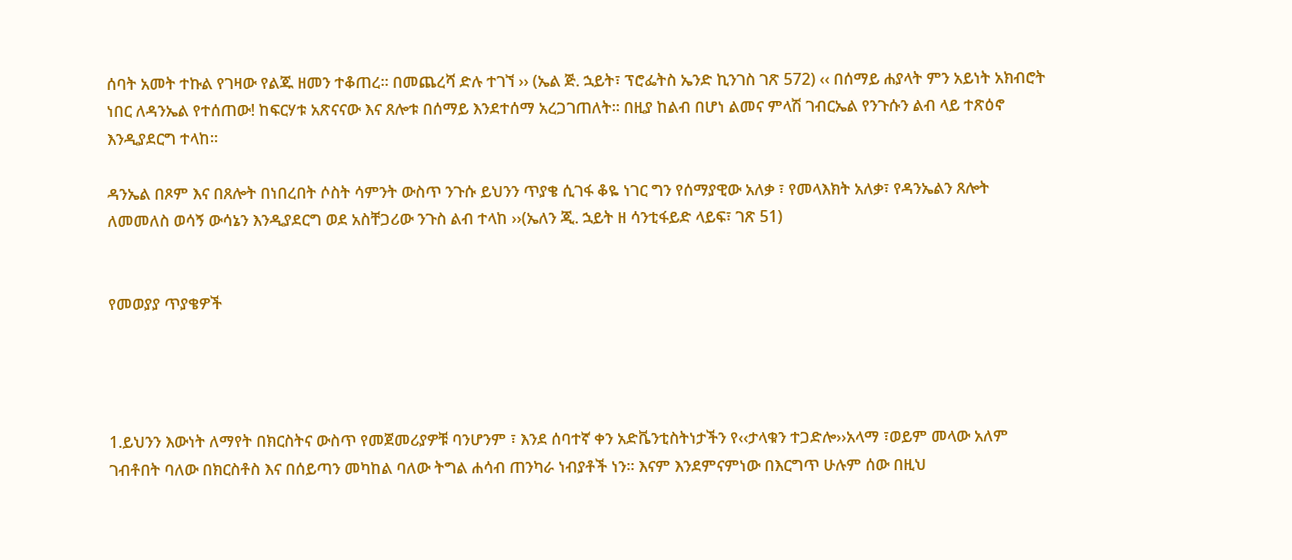ሰባት አመት ተኩል የገዛው የልጁ ዘመን ተቆጠረ። በመጨረሻ ድሉ ተገኘ ›› (ኤል ጅ. ኋይት፣ ፕሮፌትስ ኤንድ ኪንገስ ገጽ 572) ‹‹ በሰማይ ሐያላት ምን አይነት አክብሮት ነበር ለዳንኤል የተሰጠው! ከፍርሃቱ አጽናናው እና ጸሎቱ በሰማይ እንደተሰማ አረጋገጠለት። በዚያ ከልብ በሆነ ልመና ምላሽ ገብርኤል የንጉሱን ልብ ላይ ተጽዕኖ እንዲያደርግ ተላከ።

ዳንኤል በጾም እና በጸሎት በነበረበት ሶስት ሳምንት ውስጥ ንጉሱ ይህንን ጥያቄ ሲገፋ ቆዬ ነገር ግን የሰማያዊው አለቃ ፣ የመላእክት አለቃ፣ የዳንኤልን ጸሎት ለመመለስ ወሳኝ ውሳኔን እንዲያደርግ ወደ አስቸጋሪው ንጉስ ልብ ተላከ ››(ኤለን ጂ. ኋይት ዘ ሳንቲፋይድ ላይፍ፣ ገጽ 51)


የመወያያ ጥያቄዎች




1.ይህንን እውነት ለማየት በክርስትና ውስጥ የመጀመሪያዎቹ ባንሆንም ፣ እንደ ሰባተኛ ቀን አድቬንቲስትነታችን የ‹‹ታላቁን ተጋድሎ››አላማ ፣ወይም መላው አለም ገብቶበት ባለው በክርስቶስ እና በሰይጣን መካከል ባለው ትግል ሐሳብ ጠንካራ ነብያቶች ነን። እናም እንደምናምነው በእርግጥ ሁሉም ሰው በዚህ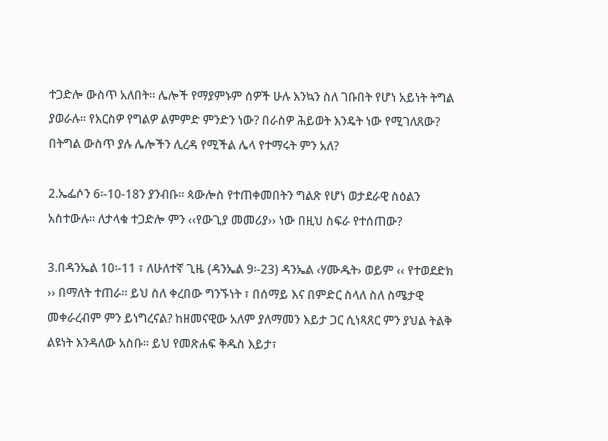ተጋድሎ ውስጥ አለበት። ሌሎች የማያምኑም ሰዎች ሁሉ እንኳን ስለ ገቡበት የሆነ አይነት ትግል ያወራሉ። የእርስዎ የግልዎ ልምምድ ምንድን ነው? በራስዎ ሕይወት እንዴት ነው የሚገለጸው? በትግል ውስጥ ያሉ ሌሎችን ሊረዳ የሚችል ሌላ የተማሩት ምን አለ?

2.ኤፌሶን 6፡-10-18ን ያንብቡ። ጳውሎስ የተጠቀመበትን ግልጽ የሆነ ወታደራዊ ስዕልን አስተውሉ። ለታላቁ ተጋድሎ ምን ‹‹የውጊያ መመሪያ›› ነው በዚህ ስፍራ የተሰጠው?

3.በዳንኤል 10፡-11 ፣ ለሁለተኛ ጊዜ (ዳንኤል 9፡-23) ዳንኤል ‹ሃሙዱት› ወይም ‹‹ የተወደድክ ›› በማለት ተጠራ። ይህ ስለ ቀረበው ግንኙነት ፣ በሰማይ እና በምድር ስላለ ስለ ስሜታዊ መቀራረብም ምን ይነግረናል? ከዘመናዊው አለም ያለማመን እይታ ጋር ሲነጻጸር ምን ያህል ትልቅ ልዩነት እንዳለው አስቡ። ይህ የመጽሐፍ ቅዱስ እይታ፣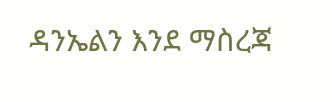ዳንኤልን እንደ ማስረጃ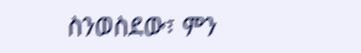ስንወስደው፣ ምን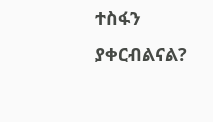ተስፋን ያቀርብልናል?